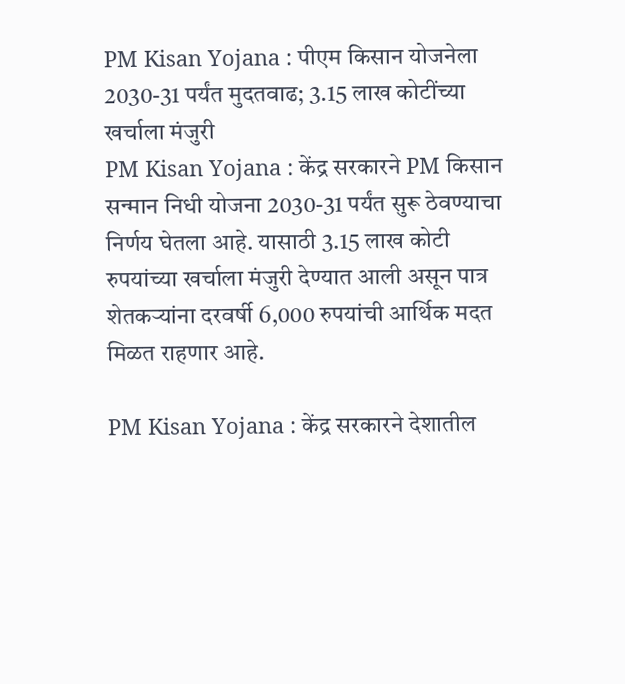PM Kisan Yojana : पीएम किसान योजनेला 2030-31 पर्यंत मुदतवाढ; 3.15 लाख कोटींच्या खर्चाला मंजुरी
PM Kisan Yojana : केंद्र सरकारने PM किसान सन्मान निधी योजना 2030-31 पर्यंत सुरू ठेवण्याचा निर्णय घेतला आहे. यासाठी 3.15 लाख कोटी रुपयांच्या खर्चाला मंजुरी देण्यात आली असून पात्र शेतकऱ्यांना दरवर्षी 6,000 रुपयांची आर्थिक मदत मिळत राहणार आहे.

PM Kisan Yojana : केंद्र सरकारने देशातील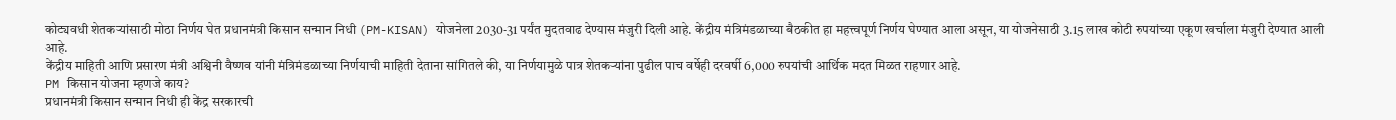कोट्यवधी शेतकऱ्यांसाठी मोठा निर्णय घेत प्रधानमंत्री किसान सन्मान निधी (PM-KISAN) योजनेला 2030-31 पर्यंत मुदतवाढ देण्यास मंजुरी दिली आहे. केंद्रीय मंत्रिमंडळाच्या बैठकीत हा महत्त्वपूर्ण निर्णय घेण्यात आला असून, या योजनेसाठी 3.15 लाख कोटी रुपयांच्या एकूण खर्चाला मंजुरी देण्यात आली आहे.
केंद्रीय माहिती आणि प्रसारण मंत्री अश्विनी वैष्णव यांनी मंत्रिमंडळाच्या निर्णयाची माहिती देताना सांगितले की, या निर्णयामुळे पात्र शेतकऱ्यांना पुढील पाच वर्षेही दरवर्षी 6,000 रुपयांची आर्थिक मदत मिळत राहणार आहे.
PM किसान योजना म्हणजे काय?
प्रधानमंत्री किसान सन्मान निधी ही केंद्र सरकारची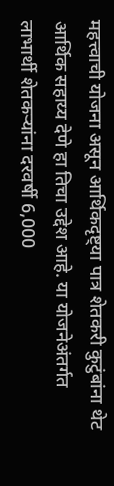महत्त्वाची योजना असून आर्थिकदृष्ट्या पात्र शेतकरी कुटुंबांना थेट आर्थिक सहाय्य देणे हा तिचा उद्देश आहे. या योजनेअंतर्गत लाभार्थी शेतकऱ्यांना दरवर्षी 6,000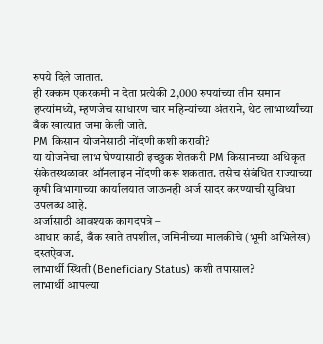रुपये दिले जातात.
ही रक्कम एकरकमी न देता प्रत्येकी 2,000 रुपयांच्या तीन समान हप्त्यांमध्ये, म्हणजेच साधारण चार महिन्यांच्या अंतराने, थेट लाभार्थ्यांच्या बँक खात्यात जमा केली जाते.
PM किसान योजनेसाठी नोंदणी कशी करावी?
या योजनेचा लाभ घेण्यासाठी इच्छुक शेतकरी PM किसानच्या अधिकृत संकेतस्थळावर ऑनलाइन नोंदणी करू शकतात. तसेच संबंधित राज्याच्या कृषी विभागाच्या कार्यालयात जाऊनही अर्ज सादर करण्याची सुविधा उपलब्ध आहे.
अर्जासाठी आवश्यक कागदपत्रे –
आधार कार्ड, बँक खाते तपशील, जमिनीच्या मालकीचे (भूमी अभिलेख) दस्तऐवज.
लाभार्थी स्थिती (Beneficiary Status) कशी तपासाल?
लाभार्थी आपल्या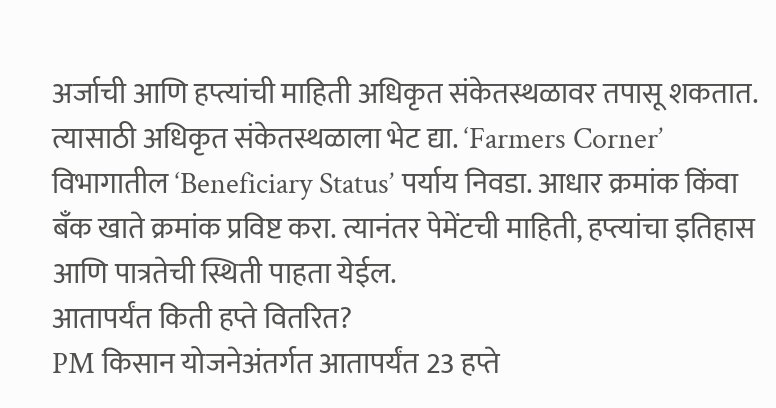अर्जाची आणि हप्त्यांची माहिती अधिकृत संकेतस्थळावर तपासू शकतात. त्यासाठी अधिकृत संकेतस्थळाला भेट द्या. ‘Farmers Corner’ विभागातील ‘Beneficiary Status’ पर्याय निवडा. आधार क्रमांक किंवा बँक खाते क्रमांक प्रविष्ट करा. त्यानंतर पेमेंटची माहिती, हप्त्यांचा इतिहास आणि पात्रतेची स्थिती पाहता येईल.
आतापर्यंत किती हप्ते वितरित?
PM किसान योजनेअंतर्गत आतापर्यंत 23 हप्ते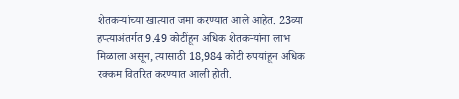शेतकऱ्यांच्या खात्यात जमा करण्यात आले आहेत. 23व्या हप्त्याअंतर्गत 9.49 कोटींहून अधिक शेतकऱ्यांना लाभ मिळाला असून, त्यासाठी 18,984 कोटी रुपयांहून अधिक रक्कम वितरित करण्यात आली होती.